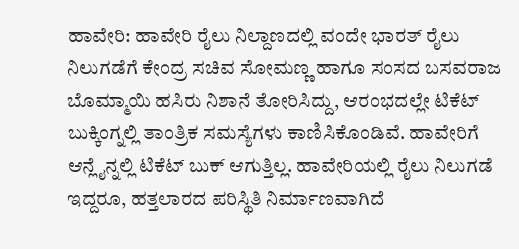ಹಾವೇರಿ: ಹಾವೇರಿ ರೈಲು ನಿಲ್ದಾಣದಲ್ಲಿ ವಂದೇ ಭಾರತ್ ರೈಲು ನಿಲುಗಡೆಗೆ ಕೇಂದ್ರ ಸಚಿವ ಸೋಮಣ್ಣ ಹಾಗೂ ಸಂಸದ ಬಸವರಾಜ ಬೊಮ್ಮಾಯಿ ಹಸಿರು ನಿಶಾನೆ ತೋರಿಸಿದ್ದು, ಆರಂಭದಲ್ಲೇ ಟಿಕೆಟ್ ಬುಕ್ಕಿಂಗ್ನಲ್ಲಿ ತಾಂತ್ರಿಕ ಸಮಸ್ಯೆಗಳು ಕಾಣಿಸಿಕೊಂಡಿವೆ. ಹಾವೇರಿಗೆ ಆನ್ಲೈನ್ನಲ್ಲಿ ಟಿಕೆಟ್ ಬುಕ್ ಆಗುತ್ತಿಲ್ಲ. ಹಾವೇರಿಯಲ್ಲಿ ರೈಲು ನಿಲುಗಡೆ ಇದ್ದರೂ, ಹತ್ತಲಾರದ ಪರಿಸ್ಥಿತಿ ನಿರ್ಮಾಣವಾಗಿದೆ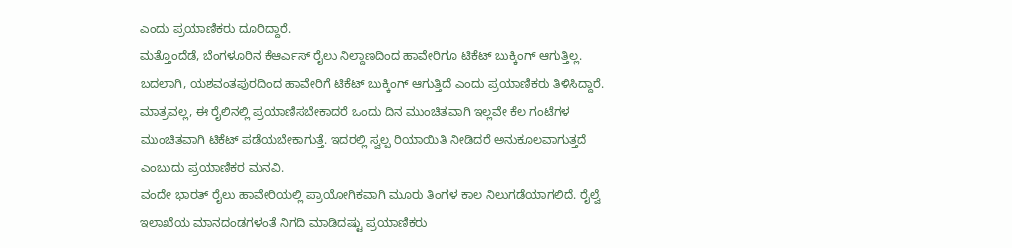ಎಂದು ಪ್ರಯಾಣಿಕರು ದೂರಿದ್ದಾರೆ.
ಮತ್ತೊಂದೆಡೆ, ಬೆಂಗಳೂರಿನ ಕೆಆರ್ಎಸ್ ರೈಲು ನಿಲ್ದಾಣದಿಂದ ಹಾವೇರಿಗೂ ಟಿಕೆಟ್ ಬುಕ್ಕಿಂಗ್ ಆಗುತ್ತಿಲ್ಲ. ಬದಲಾಗಿ, ಯಶವಂತಪುರದಿಂದ ಹಾವೇರಿಗೆ ಟಿಕೆಟ್ ಬುಕ್ಕಿಂಗ್ ಆಗುತ್ತಿದೆ ಎಂದು ಪ್ರಯಾಣಿಕರು ತಿಳಿಸಿದ್ದಾರೆ.
ಮಾತ್ರವಲ್ಲ, ಈ ರೈಲಿನಲ್ಲಿ ಪ್ರಯಾಣಿಸಬೇಕಾದರೆ ಒಂದು ದಿನ ಮುಂಚಿತವಾಗಿ ಇಲ್ಲವೇ ಕೆಲ ಗಂಟೆಗಳ ಮುಂಚಿತವಾಗಿ ಟಿಕೆಟ್ ಪಡೆಯಬೇಕಾಗುತ್ತೆ. ಇದರಲ್ಲಿ ಸ್ವಲ್ಪ ರಿಯಾಯಿತಿ ನೀಡಿದರೆ ಅನುಕೂಲವಾಗುತ್ತದೆ ಎಂಬುದು ಪ್ರಯಾಣಿಕರ ಮನವಿ.
ವಂದೇ ಭಾರತ್ ರೈಲು ಹಾವೇರಿಯಲ್ಲಿ ಪ್ರಾಯೋಗಿಕವಾಗಿ ಮೂರು ತಿಂಗಳ ಕಾಲ ನಿಲುಗಡೆಯಾಗಲಿದೆ. ರೈಲ್ವೆ ಇಲಾಖೆಯ ಮಾನದಂಡಗಳಂತೆ ನಿಗದಿ ಮಾಡಿದಷ್ಟು ಪ್ರಯಾಣಿಕರು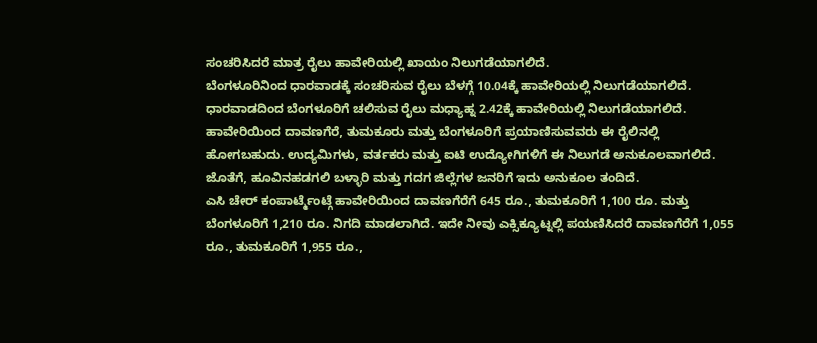ಸಂಚರಿಸಿದರೆ ಮಾತ್ರ ರೈಲು ಹಾವೇರಿಯಲ್ಲಿ ಖಾಯಂ ನಿಲುಗಡೆಯಾಗಲಿದೆ.
ಬೆಂಗಳೂರಿನಿಂದ ಧಾರವಾಡಕ್ಕೆ ಸಂಚರಿಸುವ ರೈಲು ಬೆಳಗ್ಗೆ 10.04ಕ್ಕೆ ಹಾವೇರಿಯಲ್ಲಿ ನಿಲುಗಡೆಯಾಗಲಿದೆ. ಧಾರವಾಡದಿಂದ ಬೆಂಗಳೂರಿಗೆ ಚಲಿಸುವ ರೈಲು ಮಧ್ಯಾಹ್ನ 2.42ಕ್ಕೆ ಹಾವೇರಿಯಲ್ಲಿ ನಿಲುಗಡೆಯಾಗಲಿದೆ. ಹಾವೇರಿಯಿಂದ ದಾವಣಗೆರೆ, ತುಮಕೂರು ಮತ್ತು ಬೆಂಗಳೂರಿಗೆ ಪ್ರಯಾಣಿಸುವವರು ಈ ರೈಲಿನಲ್ಲಿ ಹೋಗಬಹುದು. ಉದ್ಯಮಿಗಳು, ವರ್ತಕರು ಮತ್ತು ಐಟಿ ಉದ್ಯೋಗಿಗಳಿಗೆ ಈ ನಿಲುಗಡೆ ಅನುಕೂಲವಾಗಲಿದೆ. ಜೊತೆಗೆ, ಹೂವಿನಹಡಗಲಿ ಬಳ್ಳಾರಿ ಮತ್ತು ಗದಗ ಜಿಲ್ಲೆಗಳ ಜನರಿಗೆ ಇದು ಅನುಕೂಲ ತಂದಿದೆ.
ಎಸಿ ಚೇರ್ ಕಂಪಾರ್ಟ್ಮೆಂಟ್ಗೆ ಹಾವೇರಿಯಿಂದ ದಾವಣಗೆರೆಗೆ 645 ರೂ., ತುಮಕೂರಿಗೆ 1,100 ರೂ. ಮತ್ತು ಬೆಂಗಳೂರಿಗೆ 1,210 ರೂ. ನಿಗದಿ ಮಾಡಲಾಗಿದೆ. ಇದೇ ನೀವು ಎಕ್ಸಿಕ್ಯೂಟ್ನಲ್ಲಿ ಪಯಣಿಸಿದರೆ ದಾವಣಗೆರೆಗೆ 1,055 ರೂ., ತುಮಕೂರಿಗೆ 1,955 ರೂ.,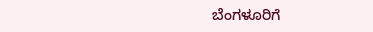ಬೆಂಗಳೂರಿಗೆ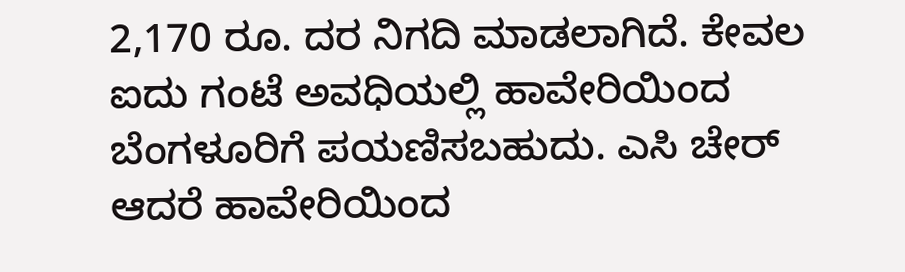2,170 ರೂ. ದರ ನಿಗದಿ ಮಾಡಲಾಗಿದೆ. ಕೇವಲ ಐದು ಗಂಟೆ ಅವಧಿಯಲ್ಲಿ ಹಾವೇರಿಯಿಂದ ಬೆಂಗಳೂರಿಗೆ ಪಯಣಿಸಬಹುದು. ಎಸಿ ಚೇರ್ ಆದರೆ ಹಾವೇರಿಯಿಂದ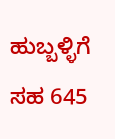ಹುಬ್ಬಳ್ಳಿಗೆ ಸಹ 645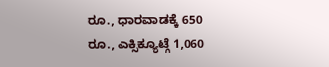ರೂ., ಧಾರವಾಡಕ್ಕೆ 650 ರೂ., ಎಕ್ಸಿಕ್ಯೂಟ್ಗೆ 1,060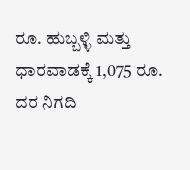ರೂ. ಹುಬ್ಬಳ್ಳಿ ಮತ್ತು ಧಾರವಾಡಕ್ಕೆ 1,075 ರೂ. ದರ ನಿಗದಿ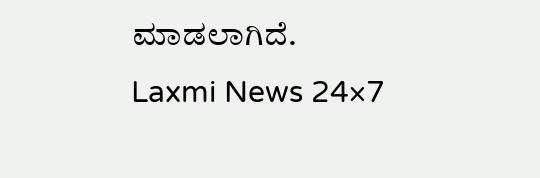ಮಾಡಲಾಗಿದೆ.
Laxmi News 24×7